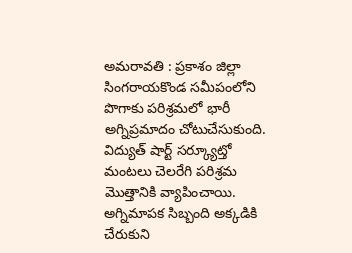అమరావతి : ప్రకాశం జిల్లా సింగరాయకొండ సమీపంలోని పొగాకు పరిశ్రమలో భారీ అగ్నిప్రమాదం చోటుచేసుకుంది. విద్యుత్ షార్ట్ సర్క్యూట్తో మంటలు చెలరేగి పరిశ్రమ మొత్తానికి వ్యాపించాయి. అగ్నిమాపక సిబ్బంది అక్కడికి చేరుకుని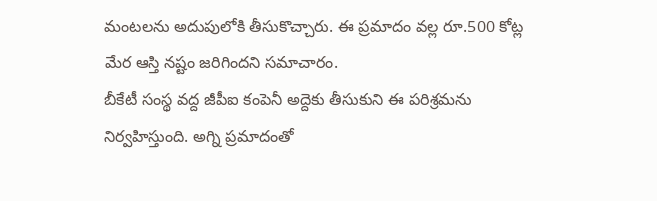మంటలను అదుపులోకి తీసుకొచ్చారు. ఈ ప్రమాదం వల్ల రూ.500 కోట్ల మేర ఆస్తి నష్టం జరిగిందని సమాచారం.
బీకేటీ సంస్థ వద్ద జీపీఐ కంపెనీ అద్దెకు తీసుకుని ఈ పరిశ్రమను నిర్వహిస్తుంది. అగ్ని ప్రమాదంతో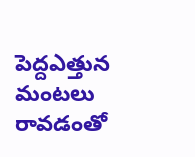పెద్దఎత్తున మంటలు రావడంతో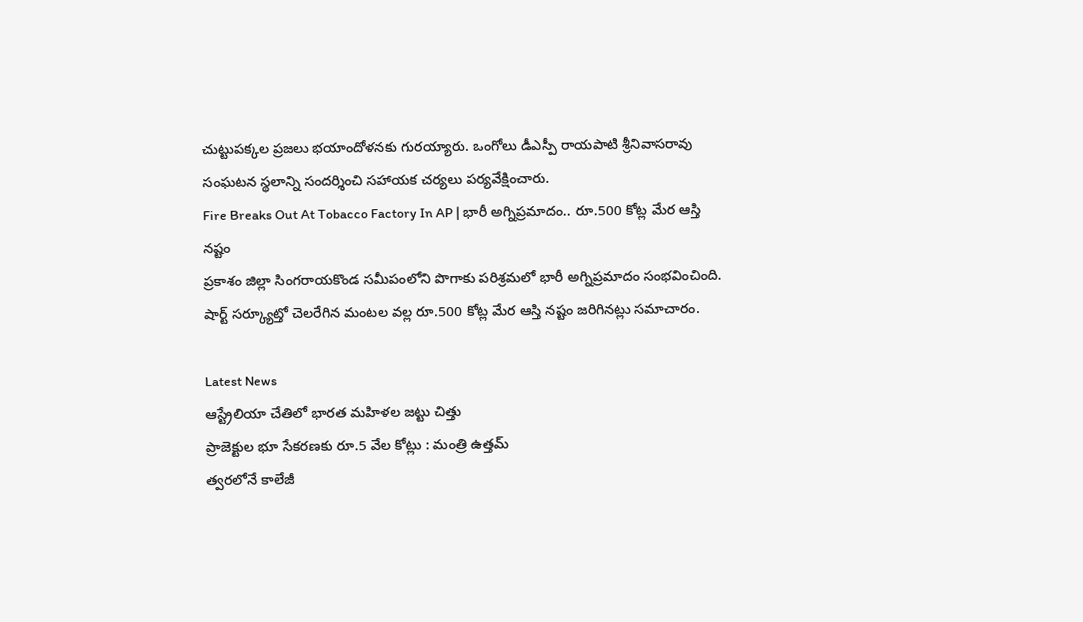చుట్టుపక్కల ప్రజలు భయాందోళనకు గురయ్యారు. ఒంగోలు డీఎస్పీ రాయపాటి శ్రీనివాసరావు సంఘటన స్థలాన్ని సందర్శించి సహాయక చర్యలు పర్యవేక్షించారు.
Fire Breaks Out At Tobacco Factory In AP | భారీ అగ్నిప్రమాదం.. రూ.500 కోట్ల మేర ఆస్తి నష్టం
ప్రకాశం జిల్లా సింగరాయకొండ సమీపంలోని పొగాకు పరిశ్రమలో భారీ అగ్నిప్రమాదం సంభవించింది. షార్ట్ సర్క్యూట్తో చెలరేగిన మంటల వల్ల రూ.500 కోట్ల మేర ఆస్తి నష్టం జరిగినట్లు సమాచారం.

Latest News
ఆస్ట్రేలియా చేతిలో భారత మహిళల జట్టు చిత్తు
ప్రాజెక్టుల భూ సేకరణకు రూ.5 వేల కోట్లు : మంత్రి ఉత్తమ్
త్వరలోనే కాలేజీ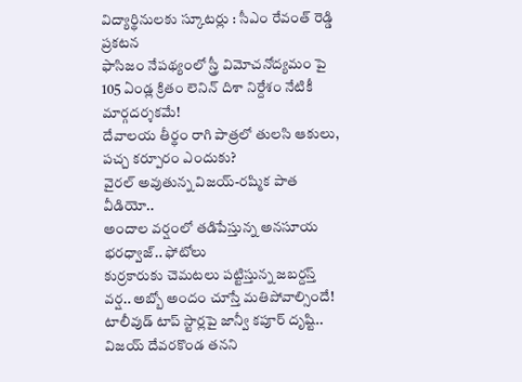విద్యార్థినులకు స్కూటర్లు : సీఎం రేవంత్ రెడ్డి ప్రకటన
ఫాసిజం నేపథ్యంలో స్త్రీ విమోచనోద్యమం పై 105 ఏండ్ల క్రితం లెనిన్ దిశా నిర్దేశం నేటికీ మార్గదర్శకమే!
దేవాలయ తీర్థం రాగి పాత్రలో తులసి ఆకులు, పచ్చ కర్పూరం ఎందుకు?
వైరల్ అవుతున్న విజయ్-రష్మిక పాత వీడియో..
అందాల వర్షంలో తడిపేస్తున్న అనసూయ భరధ్వాజ్.. ఫోటోలు
కుర్రకారుకు చెమటలు పట్టిస్తున్న జబర్దస్త్ వర్ష.. అబ్బో అందం చూస్తే మతిపోవాల్సిందే!
టాలీవుడ్ టాప్ స్టార్లపై జాన్వీ కపూర్ దృష్టి..
విజయ్ దేవరకొండ తనని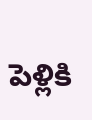పెళ్లికి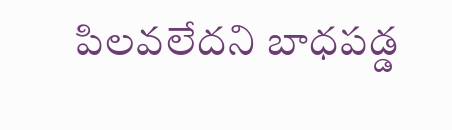పిలవలేదని బాధపడ్డ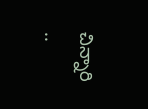చిన్నారి ..